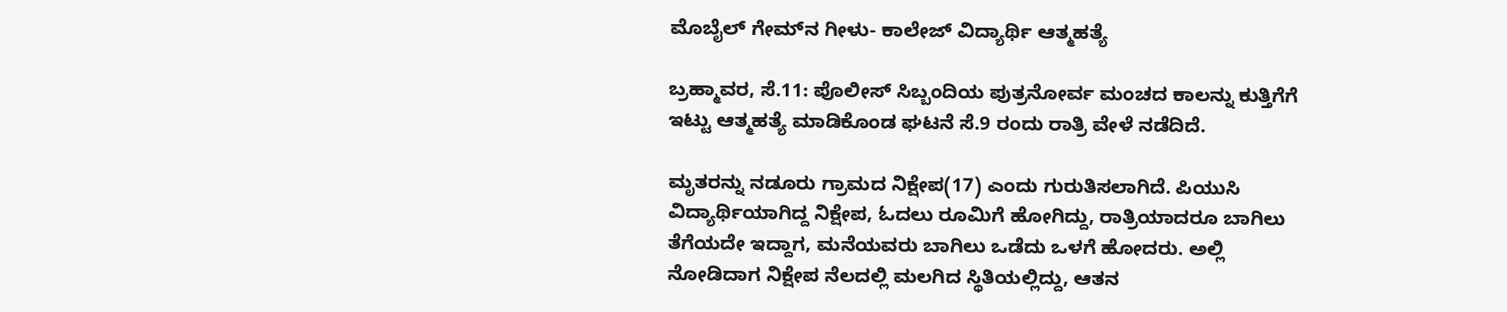ಮೊಬೈಲ್ ಗೇಮ್‌ನ ಗೀಳು- ಕಾಲೇಜ್ ವಿದ್ಯಾರ್ಥಿ ಆತ್ಮಹತ್ಯೆ

ಬ್ರಹ್ಮಾವರ, ಸೆ.11: ಪೊಲೀಸ್ ಸಿಬ್ಬಂದಿಯ ಪುತ್ರನೋರ್ವ ಮಂಚದ ಕಾಲನ್ನು ಕುತ್ತಿಗೆಗೆ ಇಟ್ಟು ಆತ್ಮಹತ್ಯೆ ಮಾಡಿಕೊಂಡ ಘಟನೆ ಸೆ.9 ರಂದು ರಾತ್ರಿ ವೇಳೆ ನಡೆದಿದೆ.

ಮೃತರನ್ನು ನಡೂರು ಗ್ರಾಮದ ನಿಕ್ಷೇಪ(17) ಎಂದು ಗುರುತಿಸಲಾಗಿದೆ. ಪಿಯುಸಿ ವಿದ್ಯಾರ್ಥಿಯಾಗಿದ್ದ ನಿಕ್ಷೇಪ, ಓದಲು ರೂಮಿಗೆ ಹೋಗಿದ್ದು, ರಾತ್ರಿಯಾದರೂ ಬಾಗಿಲು ತೆಗೆಯದೇ ಇದ್ದಾಗ, ಮನೆಯವರು ಬಾಗಿಲು ಒಡೆದು ಒಳಗೆ ಹೋದರು. ಅಲ್ಲಿ ನೋಡಿದಾಗ ನಿಕ್ಷೇಪ ನೆಲದಲ್ಲಿ ಮಲಗಿದ ಸ್ಥಿತಿಯಲ್ಲಿದ್ದು, ಆತನ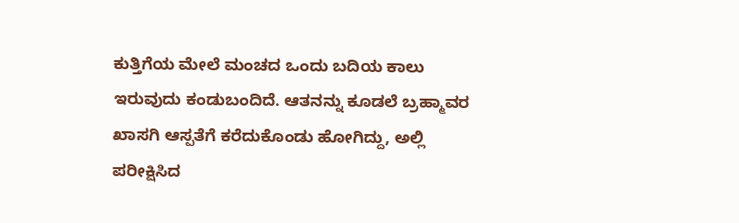ಕುತ್ತಿಗೆಯ ಮೇಲೆ ಮಂಚದ ಒಂದು ಬದಿಯ ಕಾಲು ಇರುವುದು ಕಂಡುಬಂದಿದೆ. ಆತನನ್ನು ಕೂಡಲೆ ಬ್ರಹ್ಮಾವರ ಖಾಸಗಿ ಆಸ್ಪತೆಗೆ ಕರೆದುಕೊಂಡು ಹೋಗಿದ್ದು, ಅಲ್ಲಿ ಪರೀಕ್ಷಿಸಿದ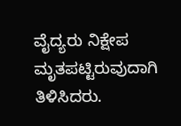ವೈದ್ಯರು ನಿಕ್ಷೇಪ ಮೃತಪಟ್ಟಿರುವುದಾಗಿ ತಿಳಿಸಿದರು.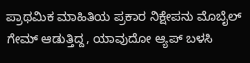ಪ್ರಾಥಮಿಕ ಮಾಹಿತಿಯ ಪ್ರಕಾರ ನಿಕ್ಷೇಪನು ಮೊಬೈಲ್ ಗೇಮ್ ಆಡುತ್ತಿದ್ದ, ಯಾವುದೋ ಆ್ಯಪ್ ಬಳಸಿ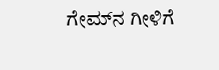ಗೇಮ್‌ನ ಗೀಳಿಗೆ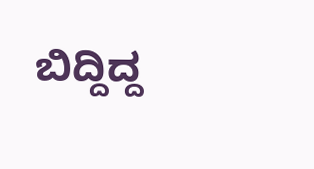ಬಿದ್ದಿದ್ದ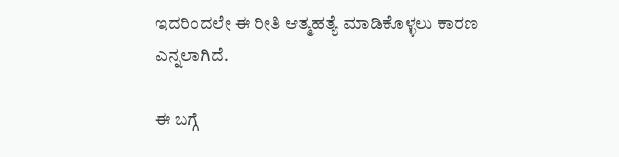ಇದರಿಂದಲೇ ಈ ರೀತಿ ಆತ್ಮಹತ್ಯೆ ಮಾಡಿಕೊಳ್ಳಲು ಕಾರಣ ಎನ್ನಲಾಗಿದೆ.

ಈ ಬಗ್ಗೆ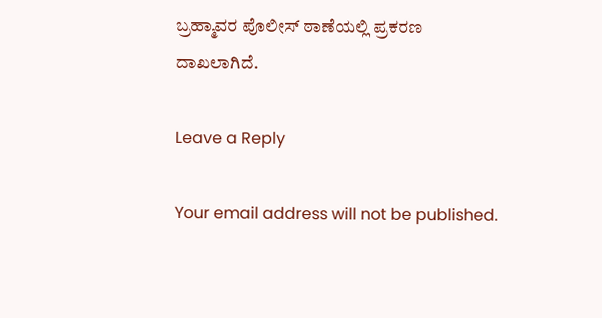ಬ್ರಹ್ಮಾವರ ಪೊಲೀಸ್ ಠಾಣೆಯಲ್ಲಿ ಪ್ರಕರಣ ದಾಖಲಾಗಿದೆ.

Leave a Reply

Your email address will not be published.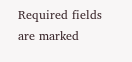Required fields are marked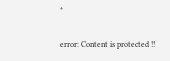*

error: Content is protected !!